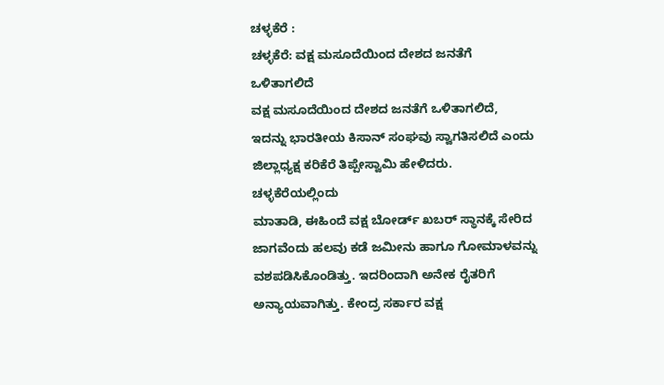ಚಳ್ಳಕೆರೆ :
ಚಳ್ಳಕೆರೆ: ವಕ್ಷ ಮಸೂದೆಯಿಂದ ದೇಶದ ಜನತೆಗೆ
ಒಳಿತಾಗಲಿದೆ
ವಕ್ಷ ಮಸೂದೆಯಿಂದ ದೇಶದ ಜನತೆಗೆ ಒಳಿತಾಗಲಿದೆ,
ಇದನ್ನು ಭಾರತೀಯ ಕಿಸಾನ್ ಸಂಘವು ಸ್ವಾಗತಿಸಲಿದೆ ಎಂದು
ಜಿಲ್ಲಾಧ್ಯಕ್ಷ ಕರಿಕೆರೆ ತಿಪ್ಪೇಸ್ವಾಮಿ ಹೇಳಿದರು.
ಚಳ್ಳಕೆರೆಯಲ್ಲಿಂದು
ಮಾತಾಡಿ, ಈಹಿಂದೆ ವಕ್ಷ ಬೋರ್ಡ್ ಖಬರ್ ಸ್ಥಾನಕ್ಕೆ ಸೇರಿದ
ಜಾಗವೆಂದು ಹಲವು ಕಡೆ ಜಮೀನು ಹಾಗೂ ಗೋಮಾಳವನ್ನು
ವಶಪಡಿಸಿಕೊಂಡಿತ್ತು. ಇದರಿಂದಾಗಿ ಅನೇಕ ರೈತರಿಗೆ
ಅನ್ಯಾಯವಾಗಿತ್ತು. ಕೇಂದ್ರ ಸರ್ಕಾರ ವಕ್ಷ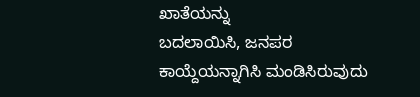ಖಾತೆಯನ್ನು
ಬದಲಾಯಿಸಿ, ಜನಪರ ಕಾಯ್ದೆಯನ್ನಾಗಿಸಿ ಮಂಡಿಸಿರುವುದು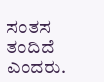ಸಂತಸ ತಂದಿದೆ ಎಂದರು.